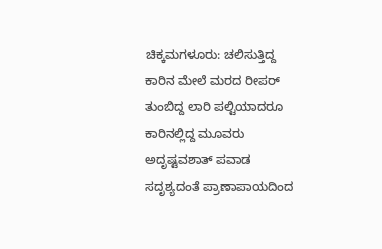ಚಿಕ್ಕಮಗಳೂರು: ಚಲಿಸುತ್ತಿದ್ದ ಕಾರಿನ ಮೇಲೆ ಮರದ ರೀಪರ್ ತುಂಬಿದ್ದ ಲಾರಿ ಪಲ್ಟಿಯಾದರೂ ಕಾರಿನಲ್ಲಿದ್ದ ಮೂವರು ಅದೃಷ್ಟವಶಾತ್ ಪವಾಡ ಸದೃಶ್ಯದಂತೆ ಪ್ರಾಣಾಪಾಯದಿಂದ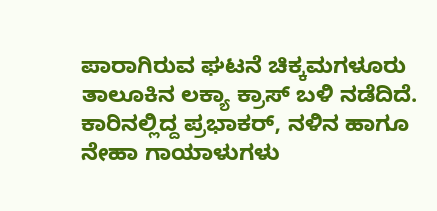ಪಾರಾಗಿರುವ ಘಟನೆ ಚಿಕ್ಕಮಗಳೂರು ತಾಲೂಕಿನ ಲಕ್ಯಾ ಕ್ರಾಸ್ ಬಳಿ ನಡೆದಿದೆ. ಕಾರಿನಲ್ಲಿದ್ದ ಪ್ರಭಾಕರ್, ನಳಿನ ಹಾಗೂ ನೇಹಾ ಗಾಯಾಳುಗಳು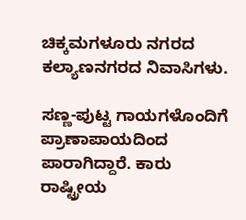ಚಿಕ್ಕಮಗಳೂರು ನಗರದ ಕಲ್ಯಾಣನಗರದ ನಿವಾಸಿಗಳು.

ಸಣ್ಣ-ಪುಟ್ಟ ಗಾಯಗಳೊಂದಿಗೆ ಪ್ರಾಣಾಪಾಯದಿಂದ ಪಾರಾಗಿದ್ದಾರೆ. ಕಾರು ರಾಷ್ಟ್ರೀಯ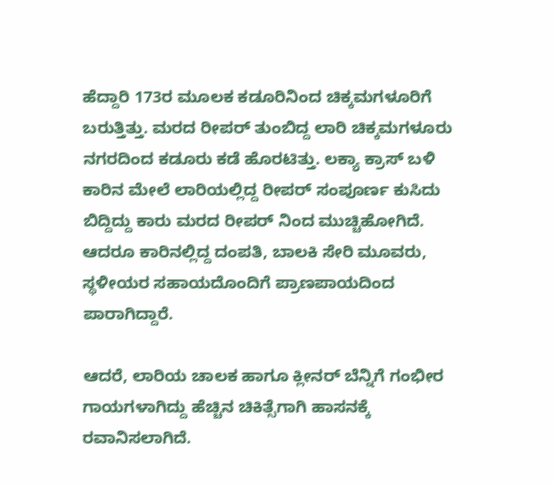ಹೆದ್ದಾರಿ 173ರ ಮೂಲಕ ಕಡೂರಿನಿಂದ ಚಿಕ್ಕಮಗಳೂರಿಗೆ ಬರುತ್ತಿತ್ತು. ಮರದ ರೀಪರ್ ತುಂಬಿದ್ದ ಲಾರಿ ಚಿಕ್ಕಮಗಳೂರು ನಗರದಿಂದ ಕಡೂರು ಕಡೆ ಹೊರಟಿತ್ತು. ಲಕ್ಯಾ ಕ್ರಾಸ್ ಬಳಿ ಕಾರಿನ ಮೇಲೆ ಲಾರಿಯಲ್ಲಿದ್ದ ರೀಪರ್ ಸಂಪೂರ್ಣ ಕುಸಿದು ಬಿದ್ದಿದ್ದು ಕಾರು ಮರದ ರೀಪರ್ ನಿಂದ ಮುಚ್ಚಿಹೋಗಿದೆ. ಆದರೂ ಕಾರಿನಲ್ಲಿದ್ದ ದಂಪತಿ, ಬಾಲಕಿ ಸೇರಿ ಮೂವರು, ಸ್ಥಳೀಯರ ಸಹಾಯದೊಂದಿಗೆ ಪ್ರಾಣಪಾಯದಿಂದ ಪಾರಾಗಿದ್ದಾರೆ.

ಆದರೆ, ಲಾರಿಯ ಚಾಲಕ ಹಾಗೂ ಕ್ಲೀನರ್ ಬೆನ್ನಿಗೆ ಗಂಭೀರ ಗಾಯಗಳಾಗಿದ್ದು ಹೆಚ್ಚಿನ ಚಿಕಿತ್ಸೆಗಾಗಿ ಹಾಸನಕ್ಕೆ ರವಾನಿಸಲಾಗಿದೆ.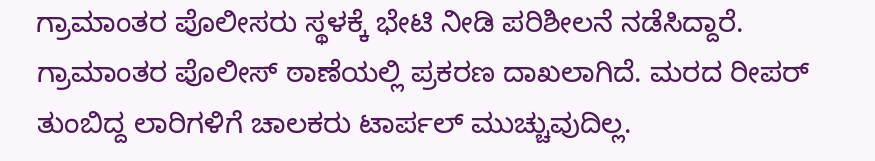ಗ್ರಾಮಾಂತರ ಪೊಲೀಸರು ಸ್ಥಳಕ್ಕೆ ಭೇಟಿ ನೀಡಿ ಪರಿಶೀಲನೆ ನಡೆಸಿದ್ದಾರೆ. ಗ್ರಾಮಾಂತರ ಪೊಲೀಸ್ ಠಾಣೆಯಲ್ಲಿ ಪ್ರಕರಣ ದಾಖಲಾಗಿದೆ. ಮರದ ರೀಪರ್ ತುಂಬಿದ್ದ ಲಾರಿಗಳಿಗೆ ಚಾಲಕರು ಟಾರ್ಪಲ್ ಮುಚ್ಚುವುದಿಲ್ಲ.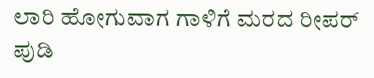ಲಾರಿ ಹೋಗುವಾಗ ಗಾಳಿಗೆ ಮರದ ರೀಪರ್ ಪುಡಿ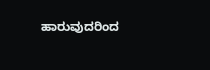ಹಾರುವುದರಿಂದ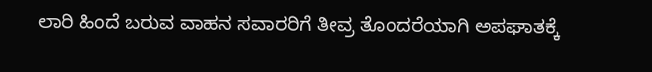ಲಾರಿ ಹಿಂದೆ ಬರುವ ವಾಹನ ಸವಾರರಿಗೆ ತೀವ್ರ ತೊಂದರೆಯಾಗಿ ಅಪಘಾತಕ್ಕೆ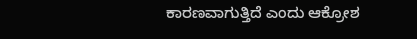ಕಾರಣವಾಗುತ್ತಿದೆ ಎಂದು ಆಕ್ರೋಶ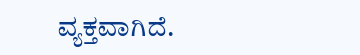ವ್ಯಕ್ತವಾಗಿದೆ.